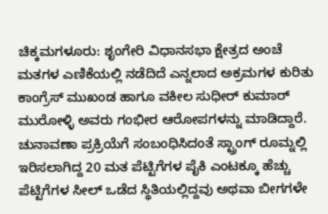ಚಿಕ್ಕಮಗಳೂರು: ಶೃಂಗೇರಿ ವಿಧಾನಸಭಾ ಕ್ಷೇತ್ರದ ಅಂಚೆ ಮತಗಳ ಎಣಿಕೆಯಲ್ಲಿ ನಡೆದಿದೆ ಎನ್ನಲಾದ ಅಕ್ರಮಗಳ ಕುರಿತು ಕಾಂಗ್ರೆಸ್ ಮುಖಂಡ ಹಾಗೂ ವಕೀಲ ಸುಧೀರ್ ಕುಮಾರ್ ಮುರೋಳ್ಳಿ ಅವರು ಗಂಭೀರ ಆರೋಪಗಳನ್ನು ಮಾಡಿದ್ದಾರೆ.
ಚುನಾವಣಾ ಪ್ರಕ್ರಿಯೆಗೆ ಸಂಬಂಧಿಸಿದಂತೆ ಸ್ಟ್ರಾಂಗ್ ರೂಮ್ನಲ್ಲಿ ಇರಿಸಲಾಗಿದ್ದ 20 ಮತ ಪೆಟ್ಟಿಗೆಗಳ ಪೈಕಿ ಎಂಟಕ್ಕೂ ಹೆಚ್ಚು ಪೆಟ್ಟಿಗೆಗಳ ಸೀಲ್ ಒಡೆದ ಸ್ಥಿತಿಯಲ್ಲಿದ್ದವು ಅಥವಾ ಬೀಗಗಳೇ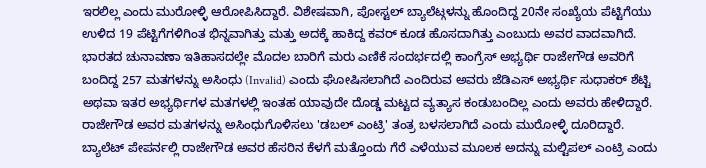ಇರಲಿಲ್ಲ ಎಂದು ಮುರೋಳ್ಳಿ ಆರೋಪಿಸಿದ್ದಾರೆ. ವಿಶೇಷವಾಗಿ, ಪೋಸ್ಟಲ್ ಬ್ಯಾಲೆಟ್ಗಳನ್ನು ಹೊಂದಿದ್ದ 20ನೇ ಸಂಖ್ಯೆಯ ಪೆಟ್ಟಿಗೆಯು ಉಳಿದ 19 ಪೆಟ್ಟಿಗೆಗಳಿಗಿಂತ ಭಿನ್ನವಾಗಿತ್ತು ಮತ್ತು ಅದಕ್ಕೆ ಹಾಕಿದ್ದ ಕವರ್ ಕೂಡ ಹೊಸದಾಗಿತ್ತು ಎಂಬುದು ಅವರ ವಾದವಾಗಿದೆ. ಭಾರತದ ಚುನಾವಣಾ ಇತಿಹಾಸದಲ್ಲೇ ಮೊದಲ ಬಾರಿಗೆ ಮರು ಎಣಿಕೆ ಸಂದರ್ಭದಲ್ಲಿ ಕಾಂಗ್ರೆಸ್ ಅಭ್ಯರ್ಥಿ ರಾಜೇಗೌಡ ಅವರಿಗೆ ಬಂದಿದ್ದ 257 ಮತಗಳನ್ನು ಅಸಿಂಧು (Invalid) ಎಂದು ಘೋಷಿಸಲಾಗಿದೆ ಎಂದಿರುವ ಅವರು ಜೆಡಿಎಸ್ ಅಭ್ಯರ್ಥಿ ಸುಧಾಕರ್ ಶೆಟ್ಟಿ ಅಥವಾ ಇತರ ಅಭ್ಯರ್ಥಿಗಳ ಮತಗಳಲ್ಲಿ ಇಂತಹ ಯಾವುದೇ ದೊಡ್ಡ ಮಟ್ಟದ ವ್ಯತ್ಯಾಸ ಕಂಡುಬಂದಿಲ್ಲ ಎಂದು ಅವರು ಹೇಳಿದ್ದಾರೆ.
ರಾಜೇಗೌಡ ಅವರ ಮತಗಳನ್ನು ಅಸಿಂಧುಗೊಳಿಸಲು 'ಡಬಲ್ ಎಂಟ್ರಿ' ತಂತ್ರ ಬಳಸಲಾಗಿದೆ ಎಂದು ಮುರೋಳ್ಳಿ ದೂರಿದ್ದಾರೆ. ಬ್ಯಾಲೆಟ್ ಪೇಪರ್ನಲ್ಲಿ ರಾಜೇಗೌಡ ಅವರ ಹೆಸರಿನ ಕೆಳಗೆ ಮತ್ತೊಂದು ಗೆರೆ ಎಳೆಯುವ ಮೂಲಕ ಅದನ್ನು ಮಲ್ಟಿಪಲ್ ಎಂಟ್ರಿ ಎಂದು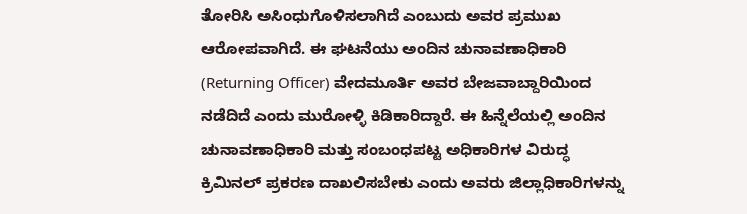ತೋರಿಸಿ ಅಸಿಂಧುಗೊಳಿಸಲಾಗಿದೆ ಎಂಬುದು ಅವರ ಪ್ರಮುಖ ಆರೋಪವಾಗಿದೆ. ಈ ಘಟನೆಯು ಅಂದಿನ ಚುನಾವಣಾಧಿಕಾರಿ (Returning Officer) ವೇದಮೂರ್ತಿ ಅವರ ಬೇಜವಾಬ್ದಾರಿಯಿಂದ ನಡೆದಿದೆ ಎಂದು ಮುರೋಳ್ಳಿ ಕಿಡಿಕಾರಿದ್ದಾರೆ. ಈ ಹಿನ್ನೆಲೆಯಲ್ಲಿ ಅಂದಿನ ಚುನಾವಣಾಧಿಕಾರಿ ಮತ್ತು ಸಂಬಂಧಪಟ್ಟ ಅಧಿಕಾರಿಗಳ ವಿರುದ್ಧ ಕ್ರಿಮಿನಲ್ ಪ್ರಕರಣ ದಾಖಲಿಸಬೇಕು ಎಂದು ಅವರು ಜಿಲ್ಲಾಧಿಕಾರಿಗಳನ್ನು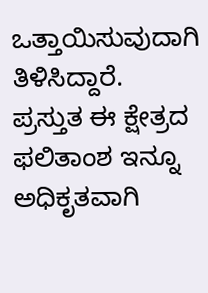ಒತ್ತಾಯಿಸುವುದಾಗಿ ತಿಳಿಸಿದ್ದಾರೆ.
ಪ್ರಸ್ತುತ ಈ ಕ್ಷೇತ್ರದ ಫಲಿತಾಂಶ ಇನ್ನೂ ಅಧಿಕೃತವಾಗಿ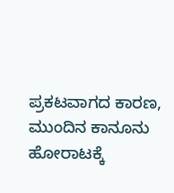ಪ್ರಕಟವಾಗದ ಕಾರಣ, ಮುಂದಿನ ಕಾನೂನು ಹೋರಾಟಕ್ಕೆ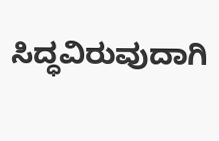ಸಿದ್ಧವಿರುವುದಾಗಿ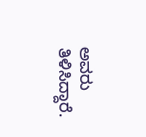ಅವರು ತಿಳಿಸಿದ್ದಾರೆ.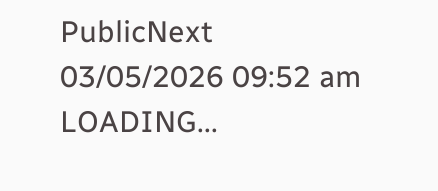PublicNext
03/05/2026 09:52 am
LOADING...